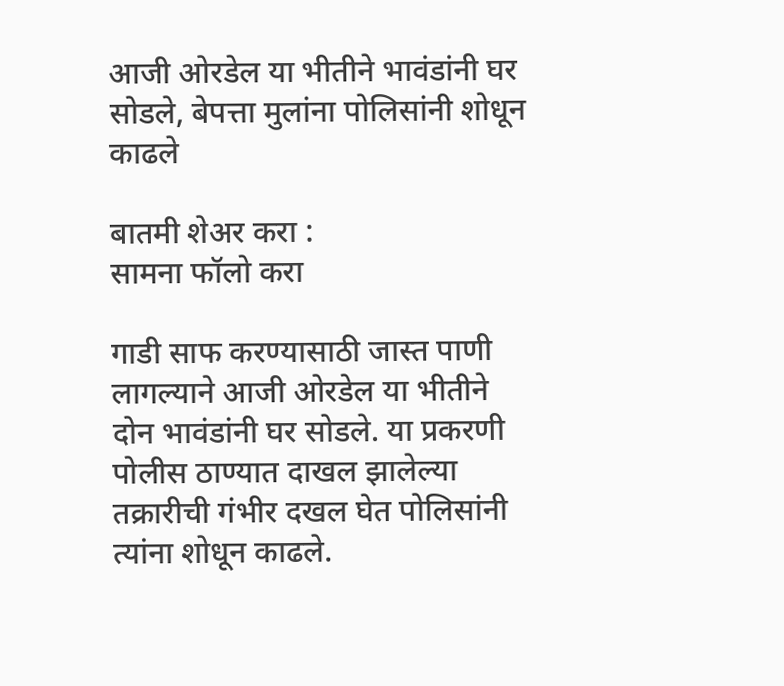आजी ओरडेल या भीतीने भावंडांनी घर सोडले, बेपत्ता मुलांना पोलिसांनी शोधून काढले

बातमी शेअर करा :
सामना फॉलो करा

गाडी साफ करण्यासाठी जास्त पाणी लागल्याने आजी ओरडेल या भीतीने दोन भावंडांनी घर सोडले. या प्रकरणी पोलीस ठाण्यात दाखल झालेल्या तक्रारीची गंभीर दखल घेत पोलिसांनी त्यांना शोधून काढले.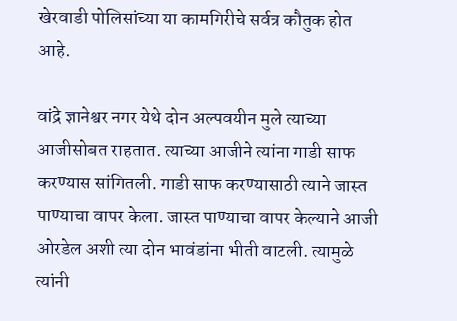खेरवाडी पोलिसांच्या या कामगिरीचे सर्वत्र कौतुक होत आहे.

वांद्रे ज्ञानेश्वर नगर येथे दोन अल्पवयीन मुले त्याच्या आजीसोबत राहतात. त्याच्या आजीने त्यांना गाडी साफ करण्यास सांगितली. गाडी साफ करण्यासाठी त्याने जास्त पाण्याचा वापर केला. जास्त पाण्याचा वापर केल्याने आजी ओरडेल अशी त्या दोन भावंडांना भीती वाटली. त्यामुळे त्यांनी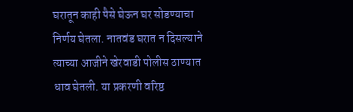घरातून काही पैसे घेऊन घर सोडण्याचा निर्णय घेतला. नातवंड घरात न दिसल्याने त्याच्या आजीने खेरवाडी पोलीस ठाण्यात धाव घेतली. या प्रकरणी वरिष्ठ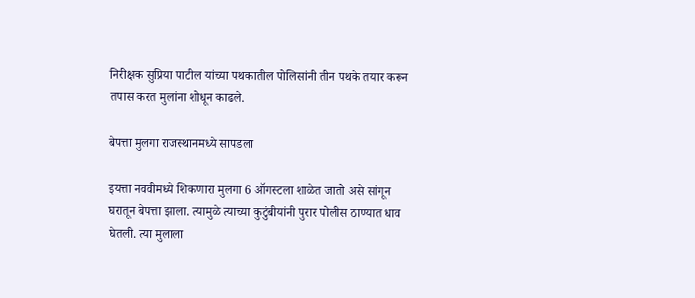निरीक्षक सुप्रिया पाटील यांच्या पथकातील पोलिसांनी तीन पथके तयार करून तपास करत मुलांना शोधून काढले.

बेपत्ता मुलगा राजस्थानमध्ये सापडला

इयत्ता नववीमध्ये शिकणारा मुलगा 6 ऑगस्टला शाळेत जातो असे सांगून घरातून बेपत्ता झाला. त्यामुळे त्याच्या कुटुंबीयांनी पुरार पोलीस ठाण्यात धाव घेतली. त्या मुलाला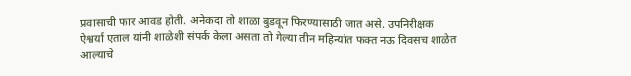प्रवासाची फार आवड होती. अनेकदा तो शाळा बुडवून फिरण्यासाठी जात असे. उपनिरीक्षक ऐश्वर्या एताल यांनी शाळेशी संपर्क केला असता तो गेल्या तीन महिन्यांत फक्त नऊ दिवसच शाळेत आल्याचे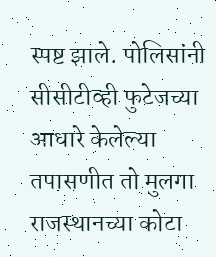स्पष्ट झाले. पोलिसांनी सीसीटीव्ही फुटेजच्या आधारे केलेल्या तपासणीत तो मुलगा राजस्थानच्या कोटा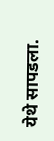येथे सापडला.